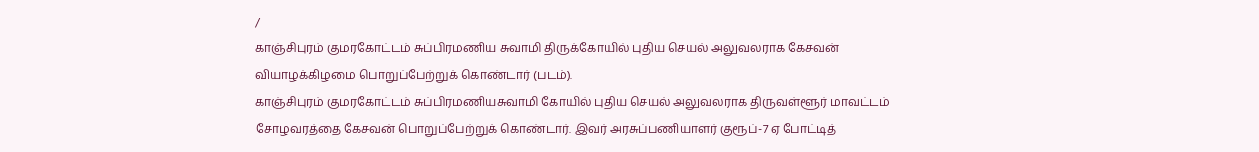/
காஞ்சிபுரம் குமரகோட்டம் சுப்பிரமணிய சுவாமி திருக்கோயில் புதிய செயல் அலுவலராக கேசவன் வியாழக்கிழமை பொறுப்பேற்றுக் கொண்டார் (படம்).
காஞ்சிபுரம் குமரகோட்டம் சுப்பிரமணியசுவாமி கோயில் புதிய செயல் அலுவலராக திருவள்ளூர் மாவட்டம் சோழவரத்தை கேசவன் பொறுப்பேற்றுக் கொண்டார். இவர் அரசுப்பணியாளர் குரூப்-7 ஏ போட்டித்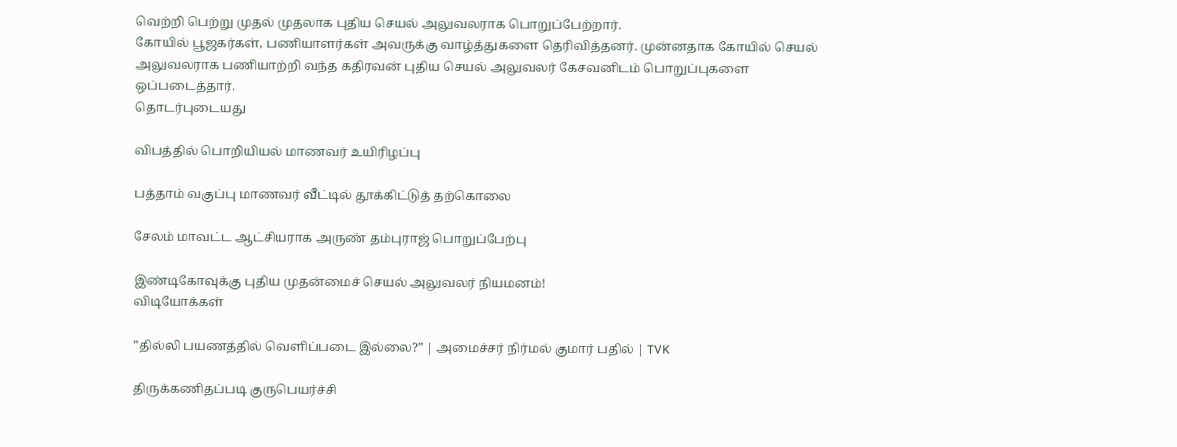வெற்றி பெற்று முதல் முதலாக புதிய செயல் அலுவலராக பொறுப்பேற்றார்.
கோயில் பூஜகர்கள், பணியாளர்கள் அவருக்கு வாழ்த்துகளை தெரிவித்தனர். முன்னதாக கோயில் செயல் அலுவலராக பணியாற்றி வந்த கதிரவன் புதிய செயல் அலுவலர் கேசவனிடம் பொறுப்புகளை ஒப்படைத்தார்.
தொடர்புடையது

விபத்தில் பொறியியல் மாணவர் உயிரிழப்பு

பத்தாம் வகுப்பு மாணவர் வீட்டில் தூக்கிட்டுத் தற்கொலை

சேலம் மாவட்ட ஆட்சியராக அருண் தம்புராஜ் பொறுப்பேற்பு

இண்டிகோவுக்கு புதிய முதன்மைச் செயல் அலுவலர் நியமனம்!
விடியோக்கள்

”தில்லி பயணத்தில் வெளிப்படை இல்லை?” | அமைச்சர் நிர்மல் குமார் பதில் | TVK

திருக்கணிதப்படி குருபெயர்ச்சி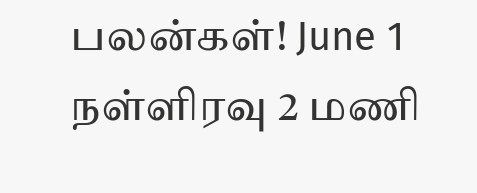பலன்கள்! June 1 நள்ளிரவு 2 மணி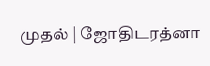முதல் | ஜோதிடரத்னா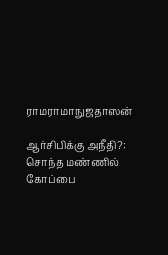ராமராமாநுஜதாஸன்

ஆர்சிபிக்கு அநீதி?: சொந்த மண்ணில் கோப்பை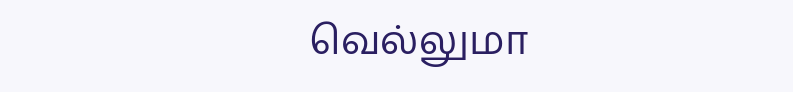வெல்லுமா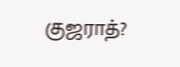குஜராத்?